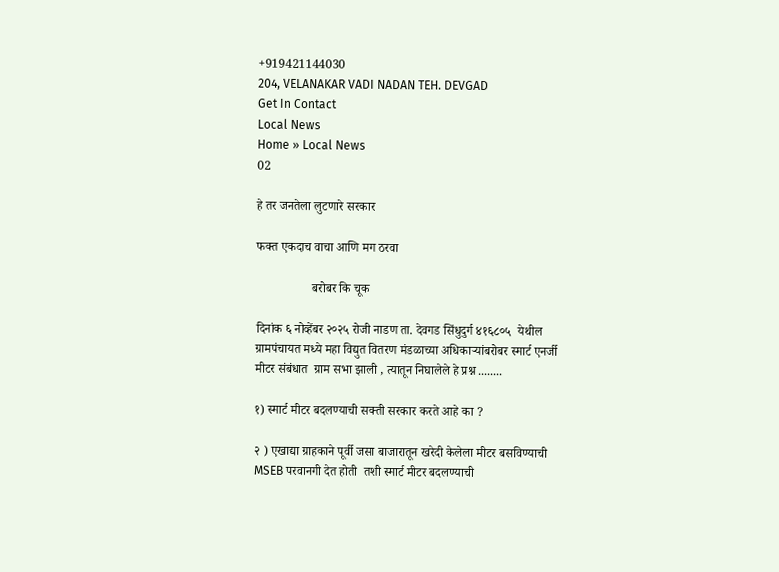+919421144030
204, VELANAKAR VADI NADAN TEH. DEVGAD
Get In Contact
Local News
Home » Local News
02

हे तर जनतेला लुटणारे सरकार

फक्त एकदाच वाचा आणि मग ठरवा

                  बरोबर कि चूक

दिनांक ६ नोव्हेंबर २०२५ रोजी नाडण ता. देवगड सिंधुदुर्ग ४१६८०५  येथील ग्रामपंचायत मध्ये महा विद्युत वितरण मंडळाच्या अधिकाऱ्यांबरोबर स्मार्ट एनर्जी मीटर संबंधात  ग्राम सभा झाली , त्यातून निघालेले हे प्रश्न ........

१) स्मार्ट मीटर बदलण्याची सक्ती सरकार करते आहे का ?

२ ) एखाद्या ग्राहकाने पूर्वी जसा बाजारातून खरेदी केलेला मीटर बसविण्याची MSEB परवानगी देत होती  तशी स्मार्ट मीटर बदलण्याची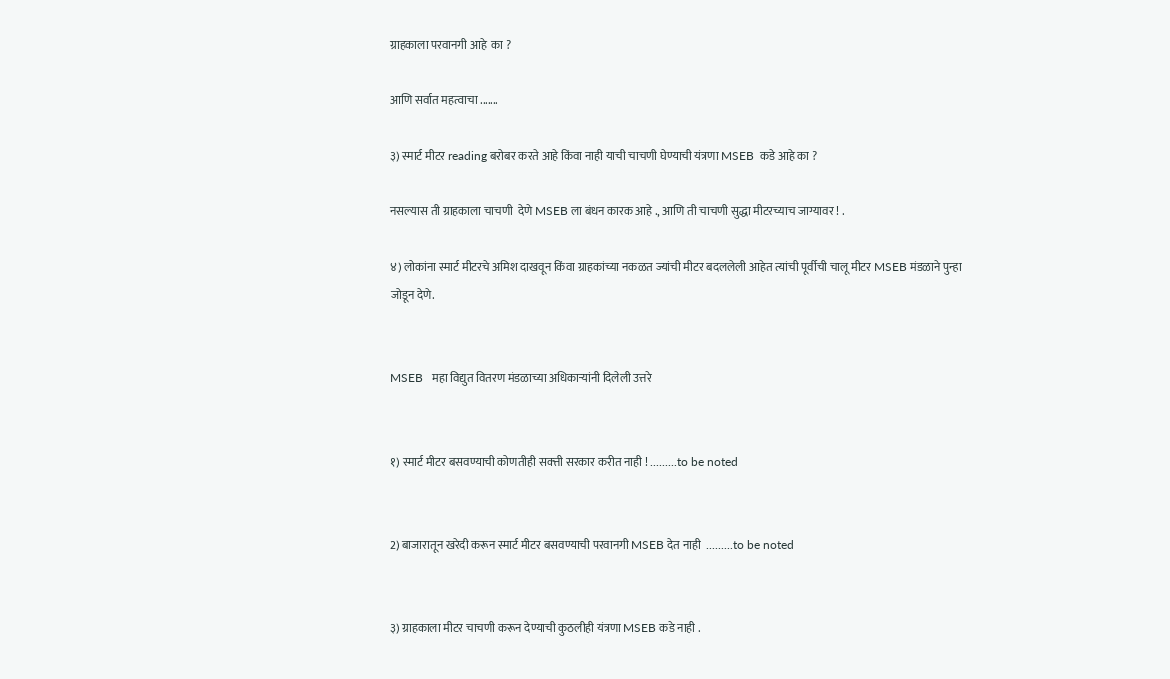ग्राहकाला परवानगी आहे  का ?

आणि सर्वात महत्वाचा .......

३) स्मार्ट मीटर reading बरोबर करते आहे किंवा नाही याची चाचणी घेण्याची यंत्रणा MSEB  कडे आहे का ?

नसल्यास ती ग्राहकाला चाचणी  देणे MSEB ला बंधन कारक आहे ., आणि ती चाचणी सुद्धा मीटरच्याच जाग्यावर ! .

४) लोकांना स्मार्ट मीटरचे अमिश दाखवून किंवा ग्राहकांच्या नकळत ज्यांची मीटर बदललेली आहेत त्यांची पूर्वीची चालू मीटर MSEB मंडळाने पुन्हा जोडून देणे.


MSEB   महा विद्युत वितरण मंडळाच्या अधिकाऱ्यांनी दिलेली उत्तरे


१) स्मार्ट मीटर बसवण्याची कोणतीही सक्त्ती सरकार करीत नाही ! .........to be noted


2) बाजारातून खरेदी करून स्मार्ट मीटर बसवण्याची परवानगी MSEB देत नाही  .........to be noted


३) ग्राहकाला मीटर चाचणी करून देण्याची कुठलीही यंत्रणा MSEB कडे नाही .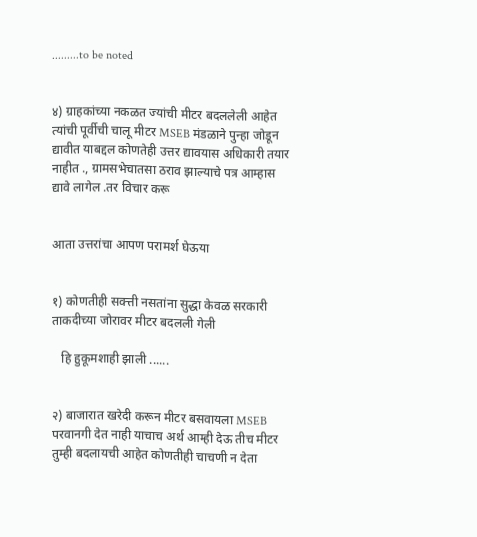.........to be noted


४) ग्राहकांच्या नकळत ज्यांची मीटर बदललेली आहेत त्यांची पूर्वीची चालू मीटर MSEB मंडळाने पुन्हा जोडून द्यावीत याबद्दल कोणतेही उत्तर द्यावयास अधिकारी तयार नाहीत ., ग्रामसभेचातसा ठराव झाल्याचे पत्र आम्हास द्यावे लागेल .तर विचार करू


आता उत्तरांचा आपण परामर्श घेऊया


१) कोणतीही सक्त्ती नसतांना सुद्धा केवळ सरकारी ताकदीच्या जोरावर मीटर बदलली गेली

   हि हुकूमशाही झाली ......


२) बाजारात खरेदी करून मीटर बसवायला MSEB परवानगी देत नाही याचाच अर्थ आम्ही देऊ तीच मीटर तुम्ही बदलायची आहेत कोणतीही चाचणी न देता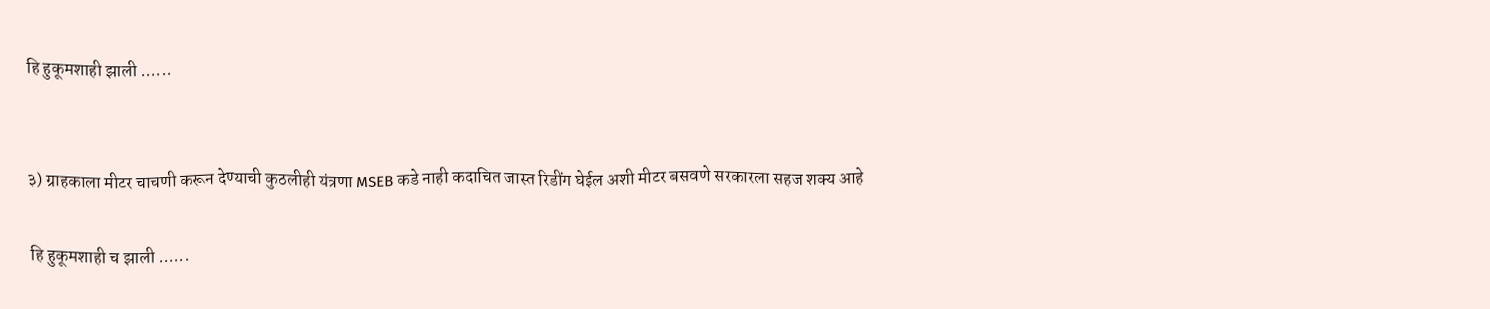हि हुकूमशाही झाली ......


३) ग्राहकाला मीटर चाचणी करून देण्याची कुठलीही यंत्रणा MSEB कडे नाही कदाचित जास्त रिडींग घेईल अशी मीटर बसवणे सरकारला सहज शक्य आहे

 हि हुकूमशाही च झाली ......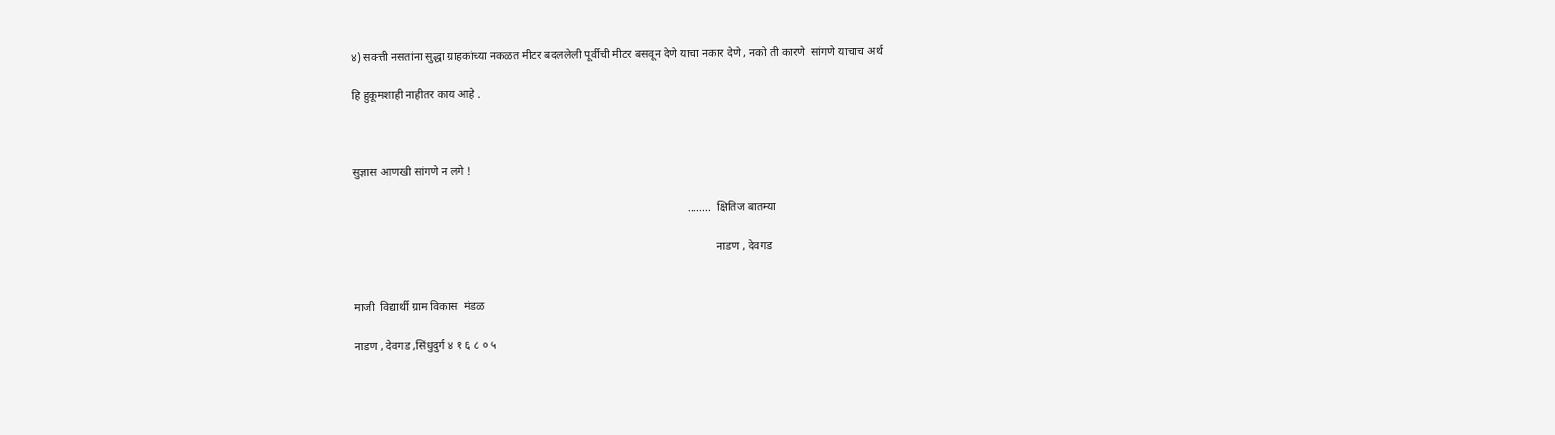४) सक्त्ती नसतांना सुद्धा ग्राहकांच्या नकळत मीटर बदललेली पूर्वीची मीटर बसवून देणे याचा नकार देणे , नको ती कारणे  सांगणे याचाच अर्थ

हि हुकूमशाही नाहीतर काय आहे .



सुज्ञास आणखी सांगणे न लगे !

                                                                                                                     ........  क्षितिज बातम्या

                                                                                                                               नाडण , देवगड


माजी  विद्यार्थी ग्राम विकास  मंडळ

नाडण , देवगड ,सिंधुदुर्ग ४ १ ६ ८ ० ५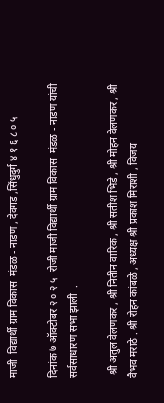माजी  विद्यार्थी ग्राम विकास  मंडळ - नाडण , देवगड ,सिंधुदुर्ग ४ १ ६ ८ ० ५

दिनांक ७ ऑक्टोबर २ ० २ ५  रोजी माजी विद्यार्थी ग्राम विकास  मंडळ - नाडण यांची सर्वसाधारण सभा झाली  .

 श्री अतुल वेलणकर , श्री नितीन वारिक , श्री सतीश भिडे , श्री मोहन वेलणकर , श्री वैभव मराठे . श्री रोहन कांबळे , अध्यक्ष श्री प्रकाश मिराशी , विजय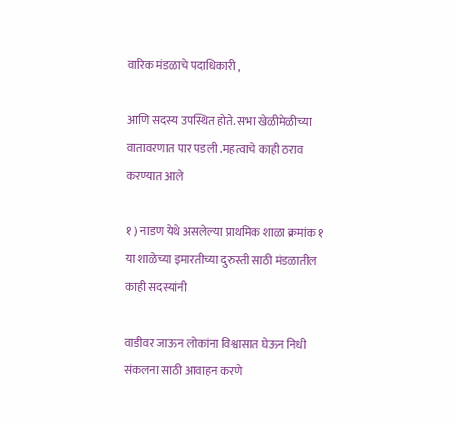वारिक मंडळाचे पदाधिकारी ,

आणि सदस्य उपस्थित होते. सभा खेळीमेळीच्या वातावरणात पार पडली .महत्वाचे काही ठराव करण्यात आले

१ ) नाडण येथे असलेल्या प्राथमिक शाळा क्रमांक १  या शाळेच्या इमारतीच्या दुरुस्ती साठी मंडळातील काही सदस्यांनी

वाडीवर जाऊन लोकांना विश्वासात घेऊन निधी संकलना साठी आवाहन करणे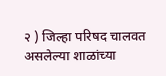२ ) जिल्हा परिषद चालवत असलेल्या शाळांच्या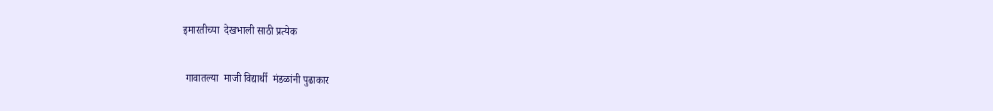इमारतीच्या  देखभाली साठी प्रत्येक

 गावातल्या  माजी विद्यार्थी  मंडळांनी पुढाकार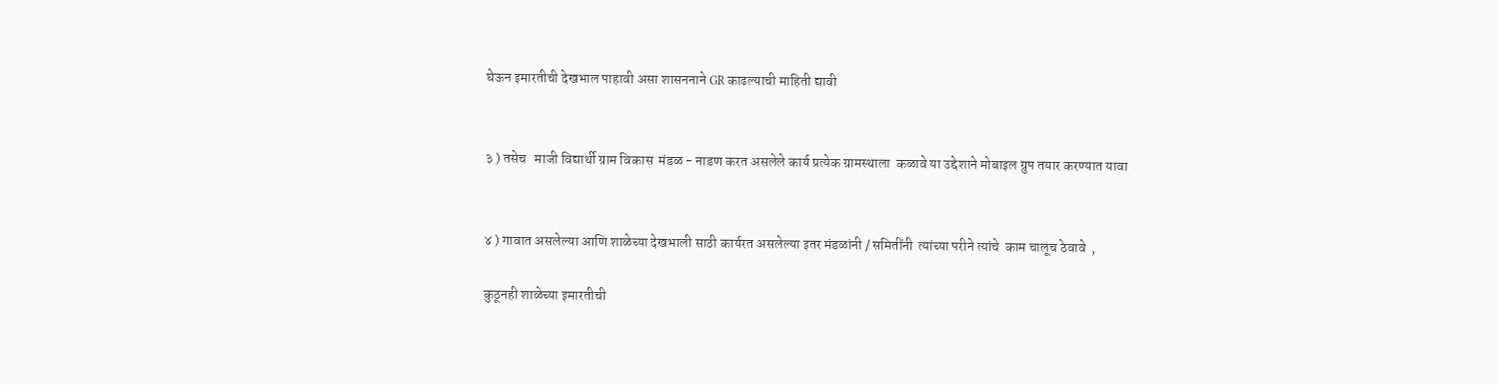घेऊन इमारतीची देखभाल पाहावी असा शासननाने GR काढल्याची माहिती द्यावी


३ ) तसेच   माजी विद्यार्थी ग्राम विकास  मंडळ - नाडण करत असलेले कार्य प्रत्येक ग्रामस्थाला  कळावे या उद्देशाने मोबाइल ग्रुप तयार करण्यात यावा


४ ) गावात असलेल्या आणि शाळेच्या देखभाली साठी कार्यरत असलेल्या इतर मंडळांनी / समितींनी  त्यांच्या परीने त्यांचे  काम चालूच ठेवावे  ,

कुठूनही शाळेच्या इमारतीची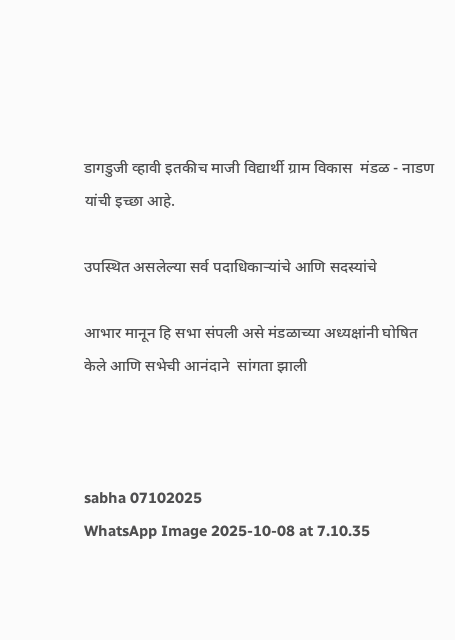डागडुजी व्हावी इतकीच माजी विद्यार्थी ग्राम विकास  मंडळ - नाडण यांची इच्छा आहे.

उपस्थित असलेल्या सर्व पदाधिकाऱ्यांचे आणि सदस्यांचे

आभार मानून हि सभा संपली असे मंडळाच्या अध्यक्षांनी घोषित केले आणि सभेची आनंदाने  सांगता झाली



sabha 07102025
WhatsApp Image 2025-10-08 at 7.10.35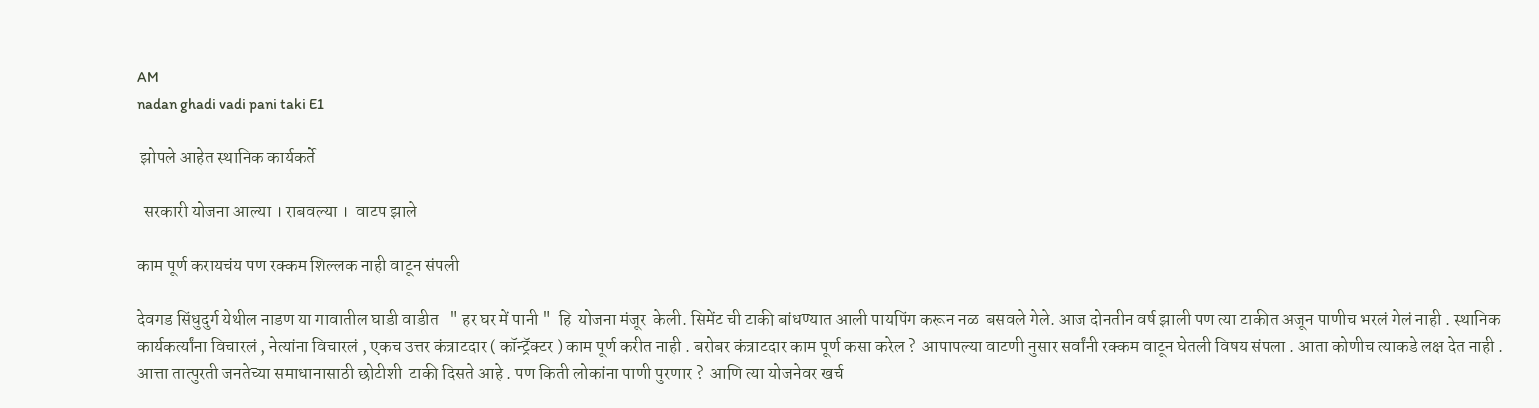AM
nadan ghadi vadi pani taki E1

 झोपले आहेत स्थानिक कार्यकर्ते

  सरकारी योजना आल्या । राबवल्या ।  वाटप झाले

काम पूर्ण करायचंय पण रक्कम शिल्लक नाही वाटून संपली

देवगड सिंधुदुर्ग येथील नाडण या गावातील घाडी वाडीत   " हर घर में पानी "  हि  योजना मंजूर  केली. सिमेंट ची टाकी बांधण्यात आली पायपिंग करून नळ  बसवले गेले. आज दोनतीन वर्ष झाली पण त्या टाकीत अजून पाणीच भरलं गेलं नाही . स्थानिक कार्यकर्त्यांना विचारलं , नेत्यांना विचारलं , एकच उत्तर कंत्राटदार ( कॉन्ट्रॅक्टर ) काम पूर्ण करीत नाही . बरोबर कंत्राटदार काम पूर्ण कसा करेल ?  आपापल्या वाटणी नुसार सर्वांनी रक्कम वाटून घेतली विषय संपला . आता कोणीच त्याकडे लक्ष देत नाही . आत्ता तात्पुरती जनतेच्या समाधानासाठी छोटीशी  टाकी दिसते आहे . पण किती लोकांना पाणी पुरणार ?  आणि त्या योजनेवर खर्च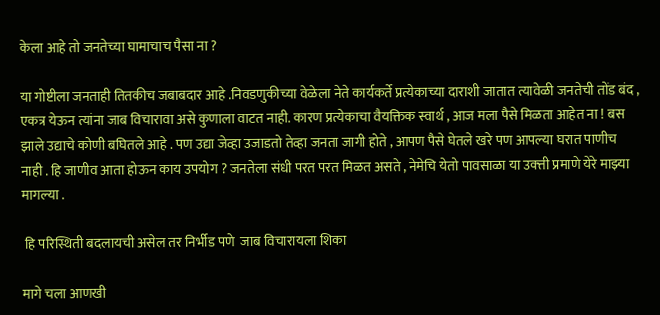केला आहे तो जनतेच्या घामाचाच पैसा ना ?

या गोष्टीला जनताही तितकीच जबाबदार आहे .निवडणुकीच्या वेळेला नेते कार्यकर्ते प्रत्येकाच्या दाराशी जातात त्यावेळी जनतेची तोंड बंद , एकत्र येऊन त्यांना जाब विचारावा असे कुणाला वाटत नाही. कारण प्रत्येकाचा वैयक्तिक स्वार्थ , आज मला पैसे मिळता आहेत ना ! बस झाले उद्याचे कोणी बघितले आहे . पण उद्या जेव्हा उजाडतो तेव्हा जनता जागी होते , आपण पैसे घेतले खरे पण आपल्या घरात पाणीच  नाही . हि जाणीव आता होऊन काय उपयोग ? जनतेला संधी परत परत मिळत असते , नेमेचि येतो पावसाळा या उक्त्ती प्रमाणे येरे माझ्या मागल्या .

 हि परिस्थिती बदलायची असेल तर निर्भीड पणे  जाब विचारायला शिका

मागे चला आणखी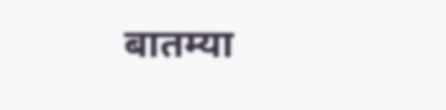बातम्या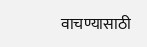वाचण्यासाठी